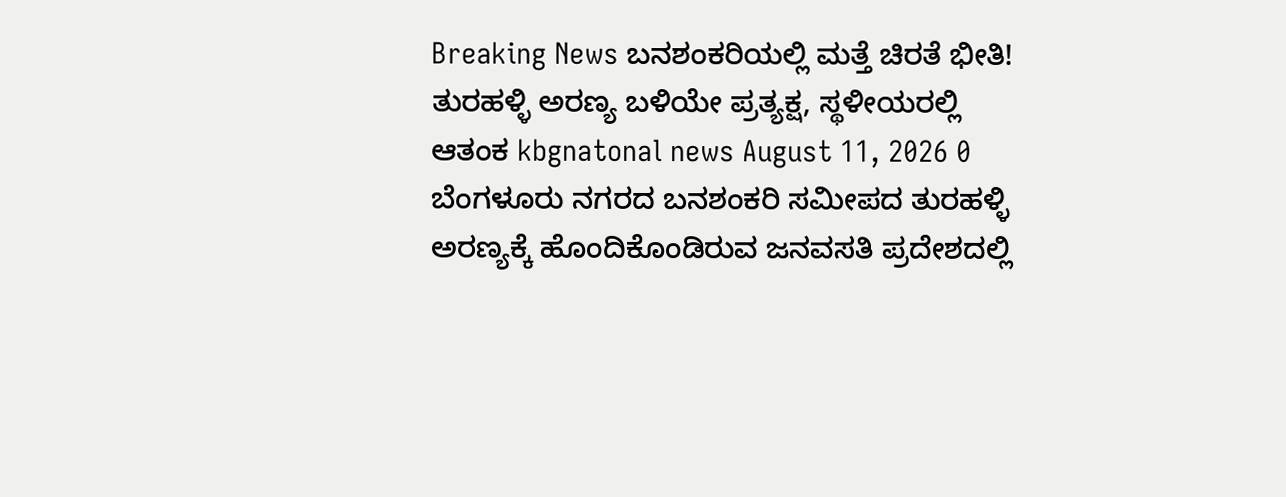Breaking News ಬನಶಂಕರಿಯಲ್ಲಿ ಮತ್ತೆ ಚಿರತೆ ಭೀತಿ! ತುರಹಳ್ಳಿ ಅರಣ್ಯ ಬಳಿಯೇ ಪ್ರತ್ಯಕ್ಷ, ಸ್ಥಳೀಯರಲ್ಲಿ ಆತಂಕ kbgnatonal news August 11, 2026 0 ಬೆಂಗಳೂರು ನಗರದ ಬನಶಂಕರಿ ಸಮೀಪದ ತುರಹಳ್ಳಿ ಅರಣ್ಯಕ್ಕೆ ಹೊಂದಿಕೊಂಡಿರುವ ಜನವಸತಿ ಪ್ರದೇಶದಲ್ಲಿ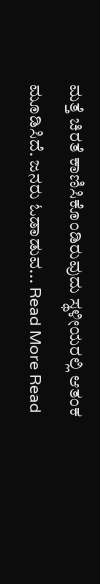ಮತ್ತೆ ಚಿರತೆ ಕಾಣಿಸಿಕೊಂಡಿರುವುದು ಸ್ಥಳೀಯರಲ್ಲಿ ಆತಂಕ ಮೂಡಿಸಿದೆ. ಜನರು ಓಡಾಡುವ... Read More Read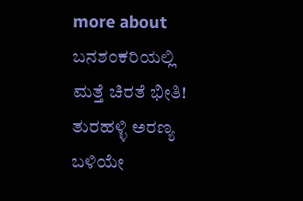more about ಬನಶಂಕರಿಯಲ್ಲಿ ಮತ್ತೆ ಚಿರತೆ ಭೀತಿ! ತುರಹಳ್ಳಿ ಅರಣ್ಯ ಬಳಿಯೇ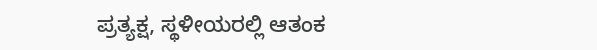ಪ್ರತ್ಯಕ್ಷ, ಸ್ಥಳೀಯರಲ್ಲಿ ಆತಂಕ